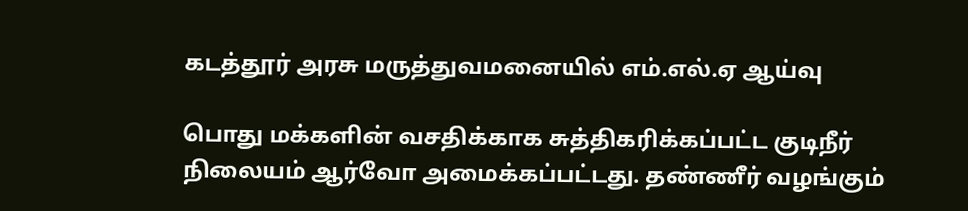கடத்தூர் அரசு மருத்துவமனையில் எம்.எல்.ஏ ஆய்வு

பொது மக்களின் வசதிக்காக சுத்திகரிக்கப்பட்ட குடிநீர் நிலையம் ஆர்வோ அமைக்கப்பட்டது. தண்ணீர் வழங்கும்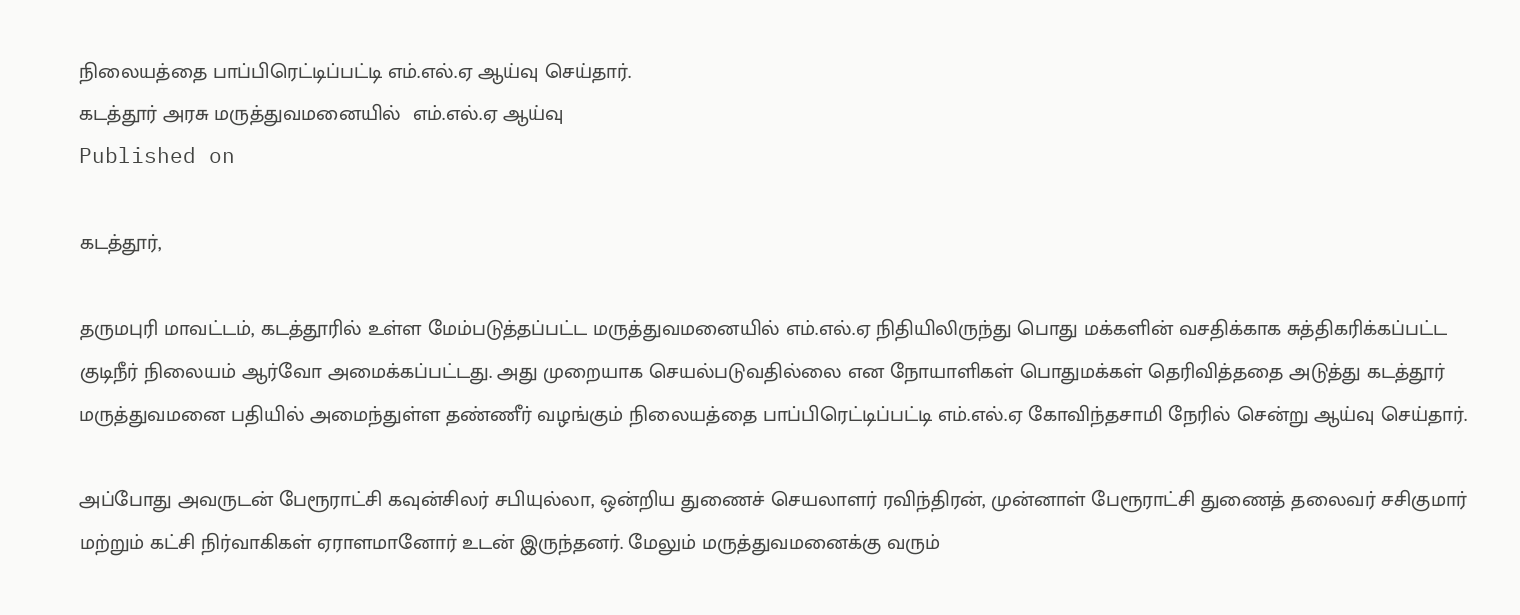நிலையத்தை பாப்பிரெட்டிப்பட்டி எம்.எல்.ஏ ஆய்வு செய்தார்.
கடத்தூர் அரசு மருத்துவமனையில்  எம்.எல்.ஏ ஆய்வு
Published on

கடத்தூர்,

தருமபுரி மாவட்டம், கடத்தூரில் உள்ள மேம்படுத்தப்பட்ட மருத்துவமனையில் எம்.எல்.ஏ நிதியிலிருந்து பொது மக்களின் வசதிக்காக சுத்திகரிக்கப்பட்ட குடிநீர் நிலையம் ஆர்வோ அமைக்கப்பட்டது. அது முறையாக செயல்படுவதில்லை என நோயாளிகள் பொதுமக்கள் தெரிவித்ததை அடுத்து கடத்தூர் மருத்துவமனை பதியில் அமைந்துள்ள தண்ணீர் வழங்கும் நிலையத்தை பாப்பிரெட்டிப்பட்டி எம்.எல்.ஏ கோவிந்தசாமி நேரில் சென்று ஆய்வு செய்தார்.

அப்போது அவருடன் பேரூராட்சி கவுன்சிலர் சபியுல்லா, ஒன்றிய துணைச் செயலாளர் ரவிந்திரன், முன்னாள் பேரூராட்சி துணைத் தலைவர் சசிகுமார் மற்றும் கட்சி நிர்வாகிகள் ஏராளமானோர் உடன் இருந்தனர். மேலும் மருத்துவமனைக்கு வரும்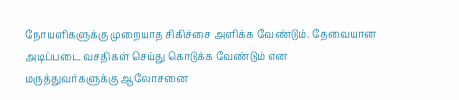நோயளிகளுக்கு முறையாத சிகிச்சை அளிக்க வேண்டும். தேவையான அடிப்படை வசதிகள் செய்து கொடுக்க வேண்டும் என மருத்துவர்களுக்கு ஆலோசனை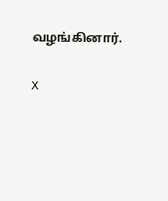வழங்கினார்.

X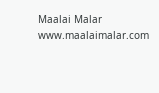Maalai Malar
www.maalaimalar.com